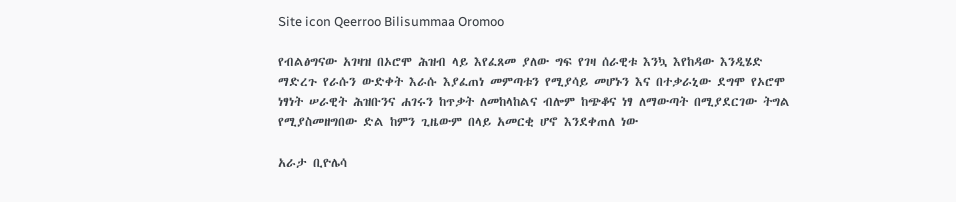Site icon Qeerroo Bilisummaa Oromoo

የብልፅግናው አገዛዝ በኦሮሞ ሕዝብ ላይ እየፈጸመ ያለው ግፍ የገዛ ሰራዊቱ እንኳ እየከዳው እንዲሄድ ማድረጉ የራሱን ውድቀት እራሱ እያፈጠነ መምጣቱን የሚያሳይ መሆኑን እና በተቃራኒው ደግሞ የኦሮሞ ነፃነት ሠራዊት ሕዝቡንና ሐገሩን ከጥቃት ለመከላከልና ብሎም ከጭቆና ነፃ ለማውጣት በሚያደርገው ትግል የሚያስመዘግበው ድል ከምን ጊዜውም በላይ አመርቂ ሆኖ እንደቀጠለ ነው

አራታ ቢዮሌሳ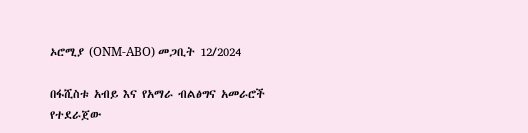ኦሮሚያ (ONM-ABO) መጋቢት 12/2024

በፋሺስቱ አብይ እና የአማራ ብልፅግና አመራሮች የተደራጀው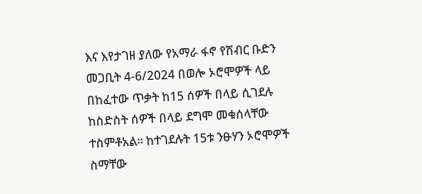እና እየታገዘ ያለው የአማራ ፋኖ የሽብር ቡድን መጋቢት 4-6/2024 በወሎ ኦሮሞዎች ላይ በከፈተው ጥቃት ከ15 ሰዎች በላይ ሲገደሉ ከስድስት ሰዎች በላይ ደግሞ መቁሰላቸው ተስምቶአል። ከተገደሉት 15ቱ ንፁሃን ኦሮሞዎች ስማቸው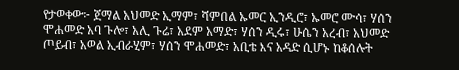የታወቀው፦ ጀማል አህመድ ኢማም፣ ሻምበል ኡመር ኢንዲሮ፣ ኡመሮ ሙሳ፣ ሃሰን ሞሐመድ አባ ጉሎ፣ አሊ ጉሬ፣ አደም አማድ፣ ሃሰን ዲሩ፣ ሁሴን አረብ፣ አህመድ ጦይብ፣ አወል ኢብራሂም፣ ሃሰን ሞሐመድ፣ አቢቴ እና አዳድ ሲሆኑ ከቆሰሉት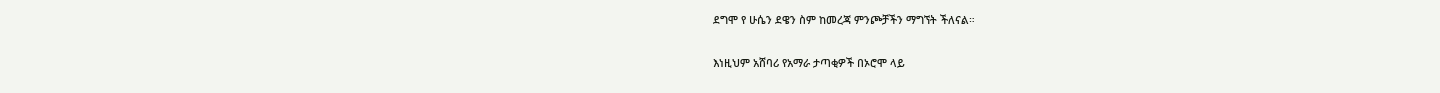ደግሞ የ ሁሴን ደዌን ስም ከመረጃ ምንጮቻችን ማግኘት ችለናል።

እነዚህም አሸባሪ የአማራ ታጣቂዎች በኦሮሞ ላይ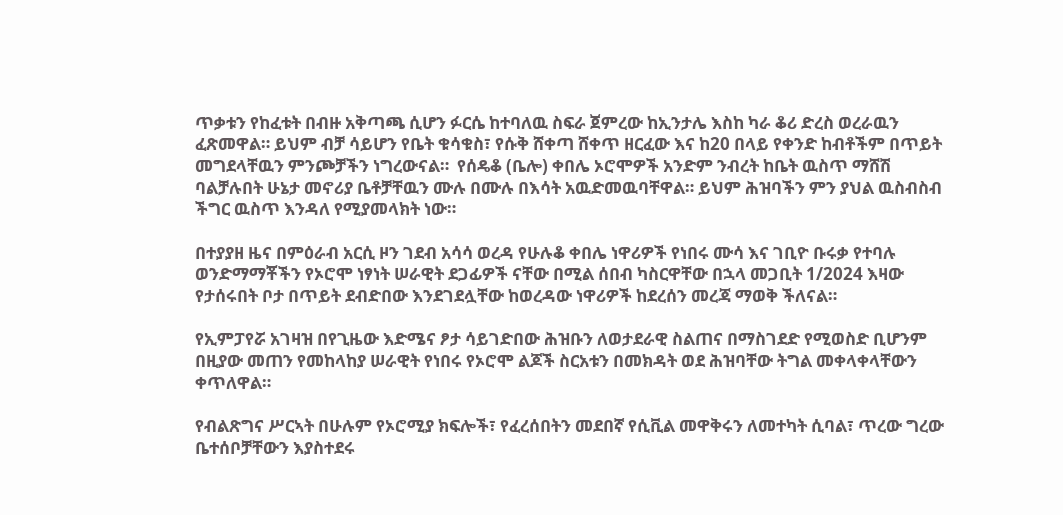ጥቃቱን የከፈቱት በብዙ አቅጣጫ ሲሆን ፉርሴ ከተባለዉ ስፍራ ጀምረው ከኢንታሌ እስከ ካራ ቆሪ ድረስ ወረራዉን ፈጽመዋል። ይህም ብቻ ሳይሆን የቤት ቁሳቁስ፣ የሱቅ ሸቀጣ ሸቀጥ ዘርፈው እና ከ20 በላይ የቀንድ ከብቶችም በጥይት መግደላቸዉን ምንጮቻችን ነግረውናል።  የሰዴቆ (ቤሎ) ቀበሌ ኦሮሞዎች አንድም ንብረት ከቤት ዉስጥ ማሸሽ ባልቻሉበት ሁኔታ መኖሪያ ቤቶቻቸዉን ሙሉ በሙሉ በእሳት አዉድመዉባቸዋል። ይህም ሕዝባችን ምን ያህል ዉስብስብ ችግር ዉስጥ እንዳለ የሚያመላክት ነው።

በተያያዘ ዜና በምዕራብ አርሲ ዞን ገደብ አሳሳ ወረዳ የሁሉቆ ቀበሌ ነዋሪዎች የነበሩ ሙሳ እና ገቢዮ ቡሩቃ የተባሉ ወንድማማቾችን የኦሮሞ ነፃነት ሠራዊት ደጋፊዎች ናቸው በሚል ሰበብ ካስርዋቸው በኋላ መጋቢት 1/2024 እዛው የታሰሩበት ቦታ በጥይት ደብድበው እንደገደሏቸው ከወረዳው ነዋሪዎች ከደረሰን መረጃ ማወቅ ችለናል።

የኢምፓየሯ አገዛዝ በየጊዜው እድሜና ፆታ ሳይገድበው ሕዝቡን ለወታደራዊ ስልጠና በማስገደድ የሚወስድ ቢሆንም በዚያው መጠን የመከላከያ ሠራዊት የነበሩ የኦሮሞ ልጆች ስርአቱን በመክዳት ወደ ሕዝባቸው ትግል መቀላቀላቸውን ቀጥለዋል።

የብልጽግና ሥርኣት በሁሉም የኦሮሚያ ክፍሎች፣ የፈረሰበትን መደበኛ የሲቪል መዋቅሩን ለመተካት ሲባል፣ ጥረው ግረው ቤተሰቦቻቸውን እያስተደሩ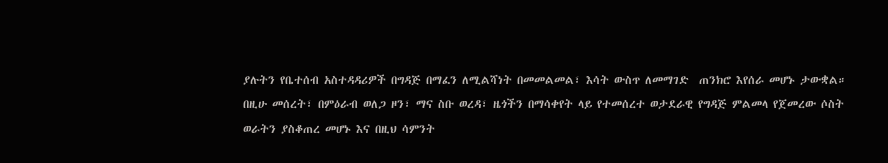ያሉትን የቤተሰብ አስተዳዳሪዎች በግዳጅ በማፈን ለሚልሻነት በመመልመል፣ እሳት ውስጥ ለመማገድ  ጠንክሮ እየሰራ መሆኑ ታውቋል። በዚሁ መሰረት፣ በምዕራብ ወለጋ ዞን፣ ማና ስቡ ወረዳ፣ ዜጎችን በማሳቀየት ላይ የተመሰረተ ወታደራዊ የግዳጅ ምልመላ የጀመረው ሶስት ወራትን ያስቆጠረ መሆኑ እና በዚህ ሳምንት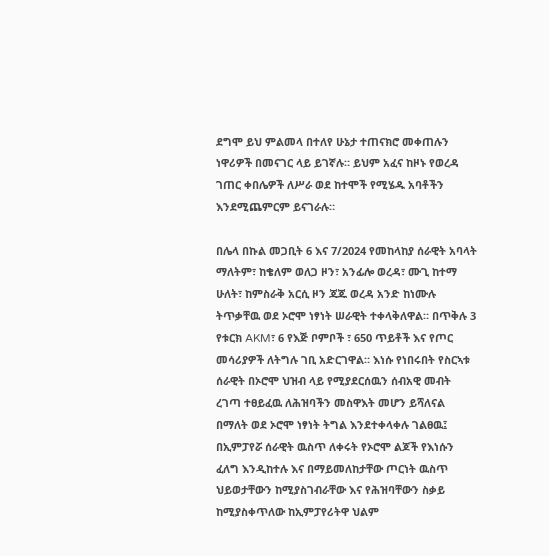ደግሞ ይህ ምልመላ በተለየ ሁኔታ ተጠናክሮ መቀጠሉን ነዋሪዎች በመናገር ላይ ይገኛሉ። ይህም አፈና ከዞኑ የወረዳ ገጠር ቀበሌዎች ለሥራ ወደ ከተሞች የሚሄዱ አባቶችን እንደሚጨምርም ይናገራሉ።

በሌላ በኩል መጋቢት 6 እና 7/2024 የመከላከያ ሰራዊት አባላት ማለትም፣ ከቄለም ወለጋ ዞን፣ አንፊሎ ወረዳ፣ ሙጊ ከተማ ሁለት፣ ከምስራቅ አርሲ ዞን ጃጁ ወረዳ አንድ ከነሙሉ ትጥቃቸዉ ወደ ኦሮሞ ነፃነት ሠራዊት ተቀላቅለዋል። በጥቅሉ 3 የቱርክ AKM፣ 6 የእጅ ቦምቦች ፣ 650 ጥይቶች እና የጦር መሳሪያዎች ለትግሉ ገቢ አድርገዋል። እነሱ የነበሩበት የስርኣቱ ሰራዊት በኦሮሞ ህዝብ ላይ የሚያደርሰዉን ሰብአዊ መብት ረገጣ ተፀይፈዉ ለሕዝባችን መስዋእት መሆን ይሻለናል በማለት ወደ ኦሮሞ ነፃነት ትግል እንደተቀላቀሉ ገልፀዉ፤ በኢምፓየሯ ሰራዊት ዉስጥ ለቀሩት የኦሮሞ ልጆች የእነሱን ፈለግ እንዲከተሉ እና በማይመለከታቸው ጦርነት ዉስጥ ህይወታቸውን ከሚያስገብራቸው እና የሕዝባቸውን ስቃይ ከሚያስቀጥለው ከኢምፓየሪትዋ ህልም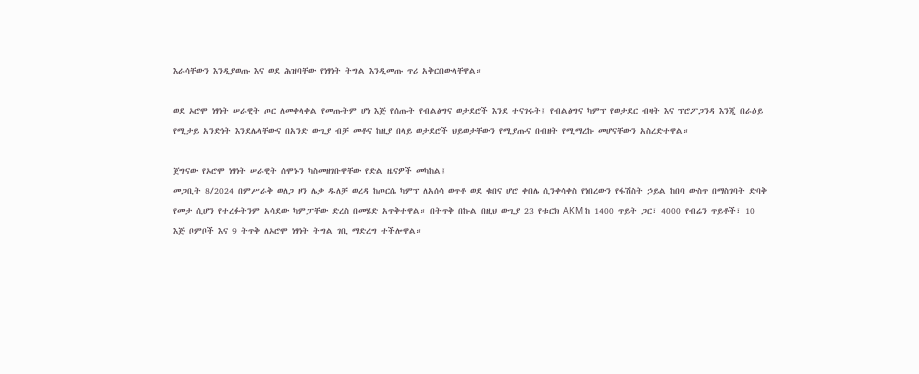እራሳቸውን እንዲያወጡ እና ወደ ሕዝባቸው የነፃነት ትግል እንዲመጡ ጥሪ አቅርበውላቸዋል።

ወደ ኦሮሞ ነፃነት ሠራዊት ጦር ለመቀላቀል የመጡትም ሆነ እጅ የሰጡት የብልፅግና ወታደሮች እንደ ተናገሩት፤ የብልፅግና ካምፕ የወታደር ብዛት እና ፕሮፖጋንዳ እንጂ በራዕይ የሚታይ አንድነት እንደሌላቸውና በአንድ ውጊያ ብቻ መቶና ከዚያ በላይ ወታደሮች ህይወታቸውን የሚያጡና በብዘት የሚማረኩ መሆናቸውን አስረድተዋል።

ጀግናው የኦሮሞ ነፃነት ሠራዊት ሰሞኑን ካስመዘገቡዋቸው የድል ዜናዎች መካከል፤
መጋቢት 8/2024 በምሥራቅ ወለጋ ዞን ሌቃ ዱለቻ ወረዳ ከጦርሴ ካምፕ ለአሰሳ ወጥቶ ወደ ቁበና ሆሮ ቀበሌ ሲንቀሳቀስ የነበረውን የፋሽስት ኃይል ከበባ ውስጥ በማስገባት ድባቅ የመታ ሲሆን የተረፉትንም አሳደው ካምፓቸው ድረስ በመሄድ አጥቅተዋል። በትጥቅ በኩል በዚህ ውጊያ 23 የቱርክ AKM ከ 1400 ጥይት ጋር፣ 4000 የብሬን ጥይቶች፣ 10 እጅ ቦምቦች እና 9 ትጥቅ ለኦሮሞ ነፃነት ትግል ገቢ ማድረግ ተችሎዋል።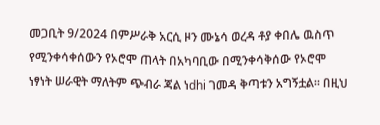መጋቢት 9/2024 በምሥራቅ አርሲ ዞን ሙኔሳ ወረዳ ቶያ ቀበሌ ዉስጥ የሚንቀሳቀሰውን የኦሮሞ ጠላት በአካባቢው በሚንቀሳቅሰው የኦሮሞ ነፃነት ሠራዊት ማለትም ጭብራ ጃል ነdhi ገመዳ ቅጣቱን አግኝቷል። በዚህ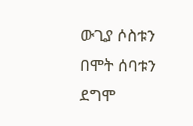ውጊያ ሶስቱን በሞት ሰባቱን ደግሞ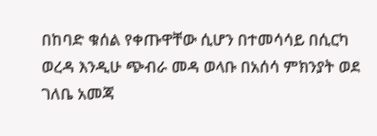በከባድ ቁሰል የቀጡዋቸው ሲሆን በተመሳሳይ በሲርካ ወረዳ እንዲሁ ጭብራ መዳ ወላቡ በአሰሳ ምክንያት ወደ ገለቤ አመጃ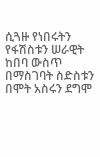ሲጓዙ የነበሩትን  የፋሽስቱን ሠራዊት ከበባ ውስጥ በማስገባት ስድስቱን በሞት አስሩን ደግሞ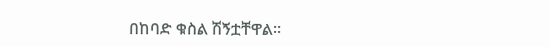በከባድ ቁስል ሽኝቷቸዋል።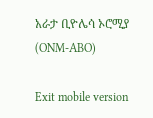አራታ ቢዮሌሳ ኦሮሚያ (ONM-ABO)

Exit mobile version